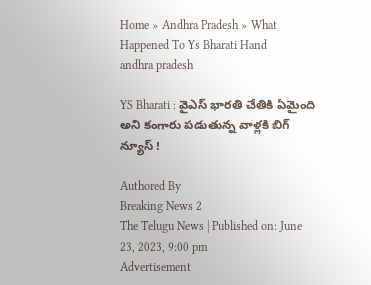Home » Andhra Pradesh » What Happened To Ys Bharati Hand
andhra pradesh

YS Bharati : వైఎస్ భారతి చేతికి ఏమైంది అని కంగారు పడుతున్న వాళ్లకి బిగ్ న్యూస్ !

Authored By
Breaking News 2
The Telugu News | Published on: June 23, 2023, 9:00 pm
Advertisement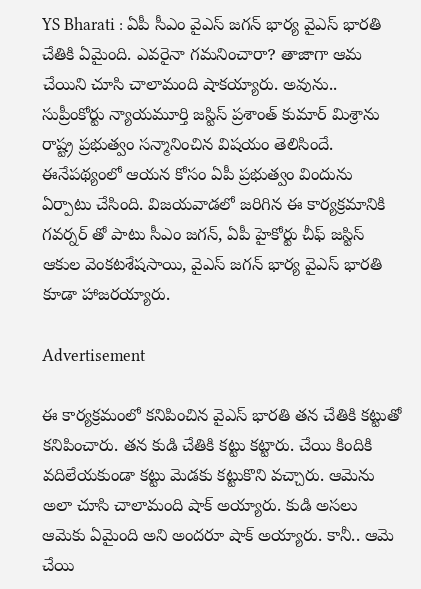YS Bharati : ఏపీ సీఎం వైఎస్ జగన్ భార్య వైఎస్ భారతి చేతికి ఏమైంది. ఎవరైనా గమనించారా? తాజాగా ఆమ చేయిని చూసి చాలామంది షాకయ్యారు. అవును.. సుప్రీంకోర్టు న్యాయమూర్తి జస్టిస్ ప్రశాంత్ కుమార్ మిశ్రాను రాష్ట్ర ప్రభుత్వం సన్మానించిన విషయం తెలిసిందే. ఈనేపథ్యంలో ఆయన కోసం ఏపీ ప్రభుత్వం విందును ఏర్పాటు చేసింది. విజయవాడలో జరిగిన ఈ కార్యక్రమానికి గవర్నర్ తో పాటు సీఎం జగన్, ఏపీ హైకోర్టు చీఫ్ జస్టిస్ ఆకుల వెంకటశేషసాయి, వైఎస్ జగన్ భార్య వైఎస్ భారతి కూడా హాజరయ్యారు.

Advertisement

ఈ కార్యక్రమంలో కనిపించిన వైఎస్ భారతి తన చేతికి కట్టుతో కనిపించారు. తన కుడి చేతికి కట్టు కట్టారు. చేయి కిందికి వదిలేయకుండా కట్టు మెడకు కట్టుకొని వచ్చారు. ఆమెను అలా చూసి చాలామంది షాక్ అయ్యారు. కుడి అసలు ఆమెకు ఏమైంది అని అందరూ షాక్ అయ్యారు. కానీ.. ఆమె చేయి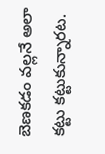బెణకడం వల్లనే అలా కట్టు కట్టుకున్నారట.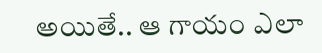అయితే.. ఆ గాయం ఎలా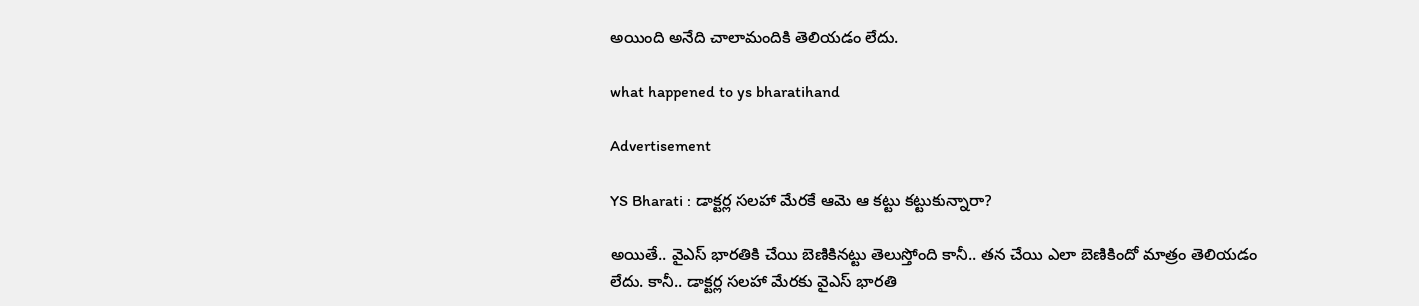అయింది అనేది చాలామందికి తెలియడం లేదు.

what happened to ys bharatihand

Advertisement

YS Bharati : డాక్టర్ల సలహా మేరకే ఆమె ఆ కట్టు కట్టుకున్నారా?

అయితే.. వైఎస్ భారతికి చేయి బెణికినట్టు తెలుస్తోంది కానీ.. తన చేయి ఎలా బెణికిందో మాత్రం తెలియడం లేదు. కానీ.. డాక్టర్ల సలహా మేరకు వైఎస్ భారతి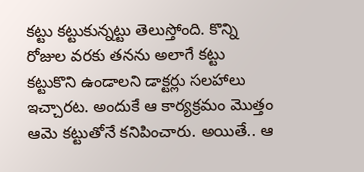కట్టు కట్టుకున్నట్టు తెలుస్తోంది. కొన్ని రోజుల వరకు తనను అలాగే కట్టు కట్టుకొని ఉండాలని డాక్టర్లు సలహాలు ఇచ్చారట. అందుకే ఆ కార్యక్రమం మొత్తం ఆమె కట్టుతోనే కనిపించారు. అయితే.. ఆ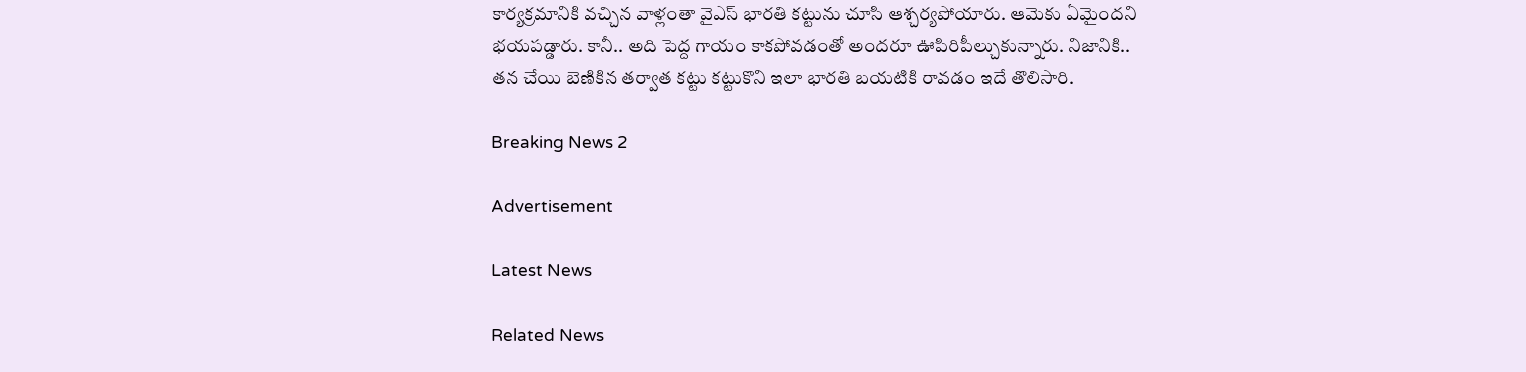కార్యక్రమానికి వచ్చిన వాళ్లంతా వైఎస్ భారతి కట్టును చూసి ఆశ్చర్యపోయారు. ఆమెకు ఏమైందని భయపడ్డారు. కానీ.. అది పెద్ద గాయం కాకపోవడంతో అందరూ ఊపిరిపీల్చుకున్నారు. నిజానికి.. తన చేయి బెణికిన తర్వాత కట్టు కట్టుకొని ఇలా భారతి బయటికి రావడం ఇదే తొలిసారి.

Breaking News 2

Advertisement

Latest News

Related News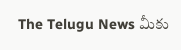The Telugu News మీకు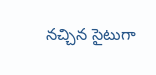నచ్చిన సైటుగా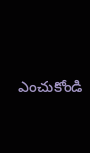ఎంచుకోండి